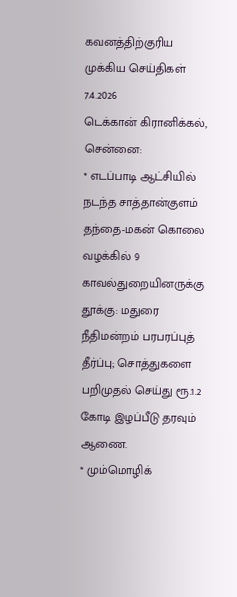கவனத்திற்குரிய
முக்கிய செய்திகள்
7.4.2026
டெக்கான் கிரானிக்கல், சென்னை:
* எடப்பாடி ஆட்சியில் நடந்த சாத்தான்குளம் தந்தை-மகன் கொலை வழக்கில் 9 காவல்துறையினருக்கு தூக்கு: மதுரை நீதிமன்றம் பரபரப்புத் தீர்ப்பு; சொத்துகளை பறிமுதல் செய்து ரூ.1.2 கோடி இழப்பீடு தரவும் ஆணை.
* மும்மொழிக்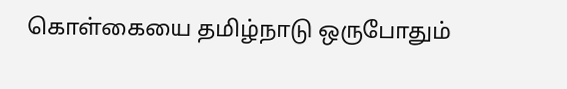கொள்கையை தமிழ்நாடு ஒருபோதும்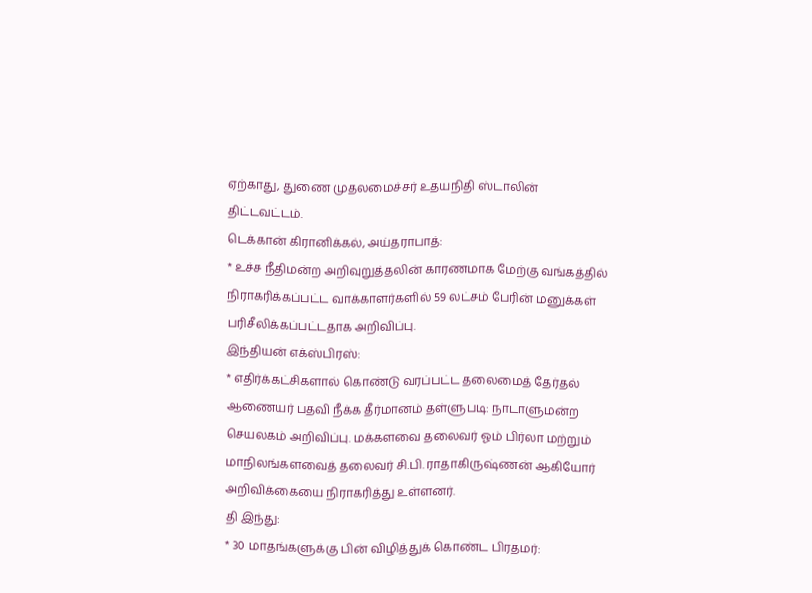ஏற்காது, துணை முதலமைச்சர் உதயநிதி ஸ்டாலின் திட்டவட்டம்.
டெக்கான் கிரானிக்கல், அய்தராபாத்:
* உச்ச நீதிமன்ற அறிவுறுத்தலின் காரணமாக மேற்கு வங்கத்தில் நிராகரிக்கப்பட்ட வாக்காளர்களில் 59 லட்சம் பேரின் மனுக்கள் பரிசீலிக்கப்பட்டதாக அறிவிப்பு.
இந்தியன் எக்ஸ்பிரஸ்:
* எதிர்க்கட்சிகளால் கொண்டு வரப்பட்ட தலைமைத் தேர்தல் ஆணையர் பதவி நீக்க தீர்மானம் தள்ளுபடி: நாடாளுமன்ற செயலகம் அறிவிப்பு. மக்களவை தலைவர் ஓம் பிர்லா மற்றும் மாநிலங்களவைத் தலைவர் சி.பி. ராதாகிருஷ்ணன் ஆகியோர் அறிவிக்கையை நிராகரித்து உள்ளனர்.
தி இந்து:
* 30 மாதங்களுக்கு பின் விழித்துக் கொண்ட பிரதமர்: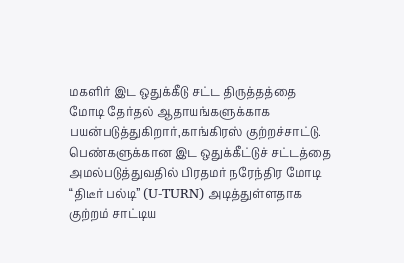மகளிர் இட ஒதுக்கீடு சட்ட திருத்தத்தை மோடி தேர்தல் ஆதாயங்களுக்காக பயன்படுத்துகிறார்,காங்கிரஸ் குற்றச்சாட்டு. பெண்களுக்கான இட ஒதுக்கீட்டுச் சட்டத்தை அமல்படுத்துவதில் பிரதமர் நரேந்திர மோடி “திடீர் பல்டி” (U-TURN) அடித்துள்ளதாக குற்றம் சாட்டிய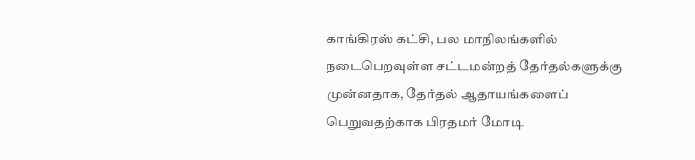காங்கிரஸ் கட்சி, பல மாநிலங்களில் நடைபெறவுள்ள சட்டமன்றத் தேர்தல்களுக்கு முன்னதாக, தேர்தல் ஆதாயங்களைப் பெறுவதற்காக பிரதமர் மோடி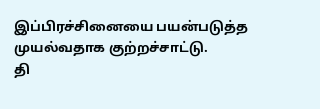இப்பிரச்சினையை பயன்படுத்த முயல்வதாக குற்றச்சாட்டு.
தி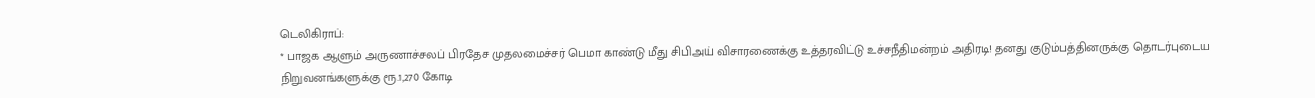டெலிகிராப்:
* பாஜக ஆளும் அருணாச்சலப் பிரதேச முதலமைச்சர் பெமா காண்டு மீது சிபிஅய் விசாரணைக்கு உத்தரவிட்டு உச்சநீதிமன்றம் அதிரடி! தனது குடும்பத்தினருக்கு தொடர்புடைய நிறுவனங்களுக்கு ரூ.1,270 கோடி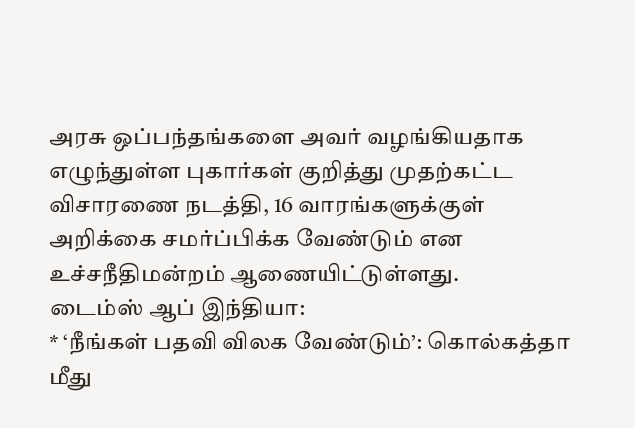அரசு ஒப்பந்தங்களை அவர் வழங்கியதாக எழுந்துள்ள புகார்கள் குறித்து முதற்கட்ட விசாரணை நடத்தி, 16 வாரங்களுக்குள் அறிக்கை சமர்ப்பிக்க வேண்டும் என உச்சநீதிமன்றம் ஆணையிட்டுள்ளது.
டைம்ஸ் ஆப் இந்தியா:
* ‘நீங்கள் பதவி விலக வேண்டும்’: கொல்கத்தா மீது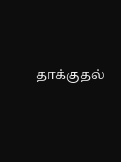தாக்குதல்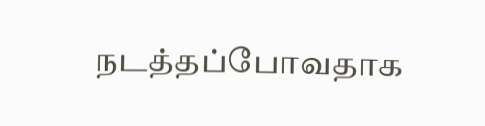நடத்தப்போவதாக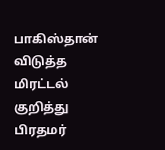பாகிஸ்தான் விடுத்த மிரட்டல் குறித்து பிரதமர்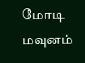மோடி மவுனம்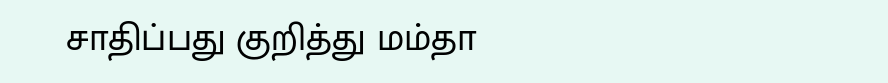சாதிப்பது குறித்து மம்தா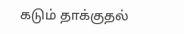கடும் தாக்குதல்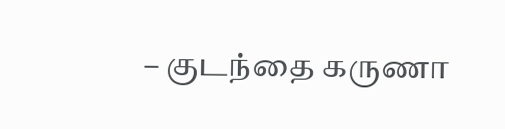– குடந்தை கருணா